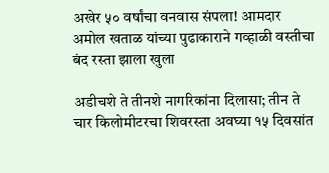अखेर ५० वर्षांचा वनवास संपला! आमदार अमोल खताळ यांच्या पुढाकाराने गव्हाळी वस्तीचा बंद रस्ता झाला खुला

अडीचशे ते तीनशे नागरिकांना दिलासा; तीन ते चार किलोमीटरचा शिवरस्ता अवघ्या १५ दिवसांत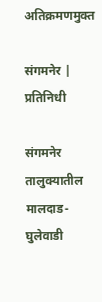अतिक्रमणमुक्त

संगमनेर | प्रतिनिधी

संगमनेर तालुक्यातील मालदाड-घुलेवाडी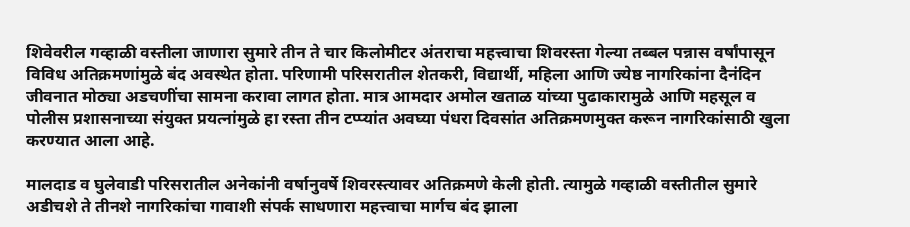शिवेवरील गव्हाळी वस्तीला जाणारा सुमारे तीन ते चार किलोमीटर अंतराचा महत्त्वाचा शिवरस्ता गेल्या तब्बल पन्नास वर्षांपासून विविध अतिक्रमणांमुळे बंद अवस्थेत होता. परिणामी परिसरातील शेतकरी, विद्यार्थी, महिला आणि ज्येष्ठ नागरिकांना दैनंदिन जीवनात मोठ्या अडचणींचा सामना करावा लागत होता. मात्र आमदार अमोल खताळ यांच्या पुढाकारामुळे आणि महसूल व पोलीस प्रशासनाच्या संयुक्त प्रयत्नांमुळे हा रस्ता तीन टप्प्यांत अवघ्या पंधरा दिवसांत अतिक्रमणमुक्त करून नागरिकांसाठी खुला करण्यात आला आहे.

मालदाड व घुलेवाडी परिसरातील अनेकांनी वर्षानुवर्षे शिवरस्त्यावर अतिक्रमणे केली होती. त्यामुळे गव्हाळी वस्तीतील सुमारे अडीचशे ते तीनशे नागरिकांचा गावाशी संपर्क साधणारा महत्त्वाचा मार्गच बंद झाला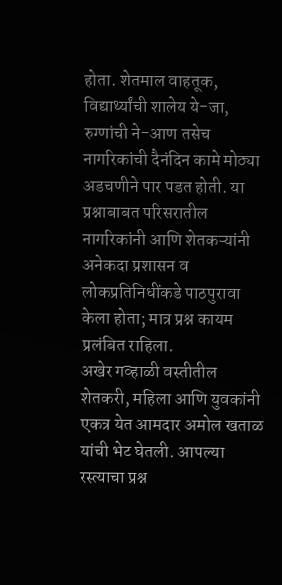होता. शेतमाल वाहतूक, विद्यार्थ्यांची शालेय ये-जा, रुग्णांची ने-आण तसेच नागरिकांची दैनंदिन कामे मोठ्या अडचणीने पार पडत होती. या प्रश्नाबाबत परिसरातील नागरिकांनी आणि शेतकऱ्यांनी अनेकदा प्रशासन व लोकप्रतिनिधींकडे पाठपुरावा केला होता; मात्र प्रश्न कायम प्रलंबित राहिला.
अखेर गव्हाळी वस्तीतील शेतकरी, महिला आणि युवकांनी एकत्र येत आमदार अमोल खताळ यांची भेट घेतली. आपल्या रस्त्याचा प्रश्न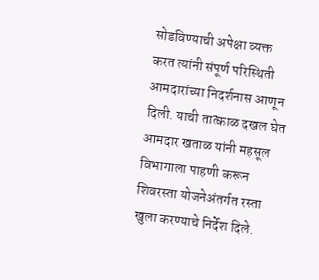सोडविण्याची अपेक्षा व्यक्त करत त्यांनी संपूर्ण परिस्थिती आमदारांच्या निदर्शनास आणून दिली. याची तात्काळ दखल घेत आमदार खताळ यांनी महसूल विभागाला पाहणी करून शिवरस्ता योजनेअंतर्गत रस्ता खुला करण्याचे निर्देश दिले.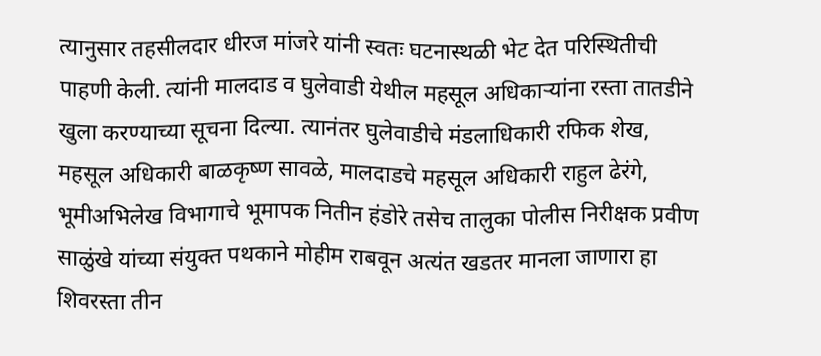त्यानुसार तहसीलदार धीरज मांजरे यांनी स्वतः घटनास्थळी भेट देत परिस्थितीची पाहणी केली. त्यांनी मालदाड व घुलेवाडी येथील महसूल अधिकाऱ्यांना रस्ता तातडीने खुला करण्याच्या सूचना दिल्या. त्यानंतर घुलेवाडीचे मंडलाधिकारी रफिक शेख, महसूल अधिकारी बाळकृष्ण सावळे, मालदाडचे महसूल अधिकारी राहुल ढेरंगे, भूमीअभिलेख विभागाचे भूमापक नितीन हंडोरे तसेच तालुका पोलीस निरीक्षक प्रवीण साळुंखे यांच्या संयुक्त पथकाने मोहीम राबवून अत्यंत खडतर मानला जाणारा हा शिवरस्ता तीन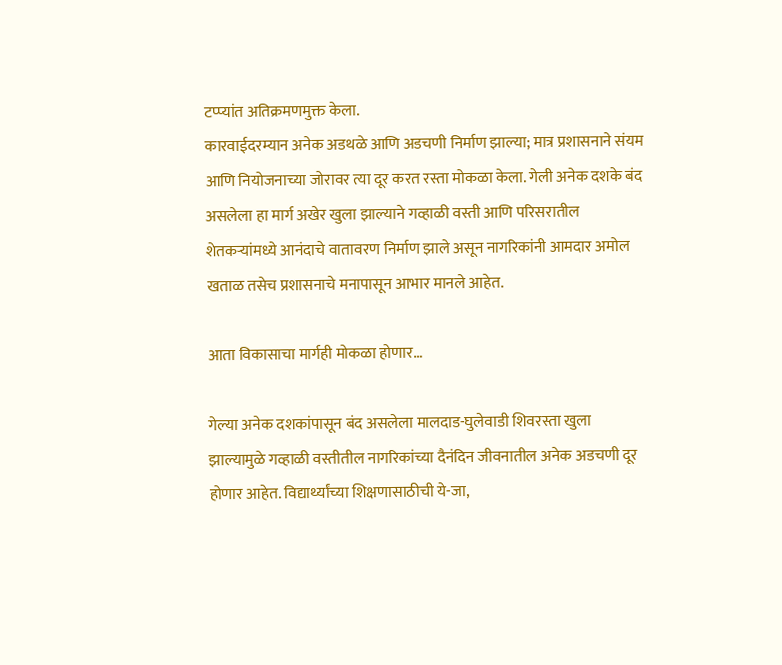टप्प्यांत अतिक्रमणमुक्त केला.
कारवाईदरम्यान अनेक अडथळे आणि अडचणी निर्माण झाल्या; मात्र प्रशासनाने संयम आणि नियोजनाच्या जोरावर त्या दूर करत रस्ता मोकळा केला. गेली अनेक दशके बंद असलेला हा मार्ग अखेर खुला झाल्याने गव्हाळी वस्ती आणि परिसरातील शेतकऱ्यांमध्ये आनंदाचे वातावरण निर्माण झाले असून नागरिकांनी आमदार अमोल खताळ तसेच प्रशासनाचे मनापासून आभार मानले आहेत.

आता विकासाचा मार्गही मोकळा होणार…

गेल्या अनेक दशकांपासून बंद असलेला मालदाड-घुलेवाडी शिवरस्ता खुला झाल्यामुळे गव्हाळी वस्तीतील नागरिकांच्या दैनंदिन जीवनातील अनेक अडचणी दूर होणार आहेत. विद्यार्थ्यांच्या शिक्षणासाठीची ये-जा,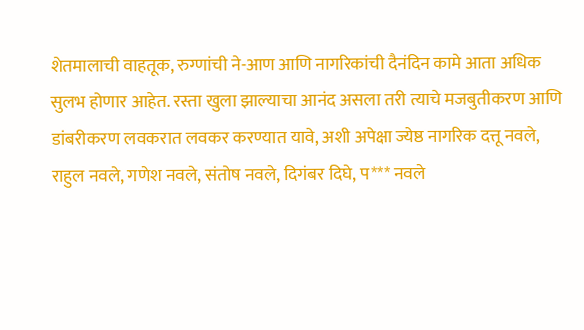शेतमालाची वाहतूक, रुग्णांची ने-आण आणि नागरिकांची दैनंदिन कामे आता अधिक सुलभ होणार आहेत. रस्ता खुला झाल्याचा आनंद असला तरी त्याचे मजबुतीकरण आणि डांबरीकरण लवकरात लवकर करण्यात यावे, अशी अपेक्षा ज्येष्ठ नागरिक दत्तू नवले, राहुल नवले, गणेश नवले, संतोष नवले, दिगंबर दिघे, प*** नवले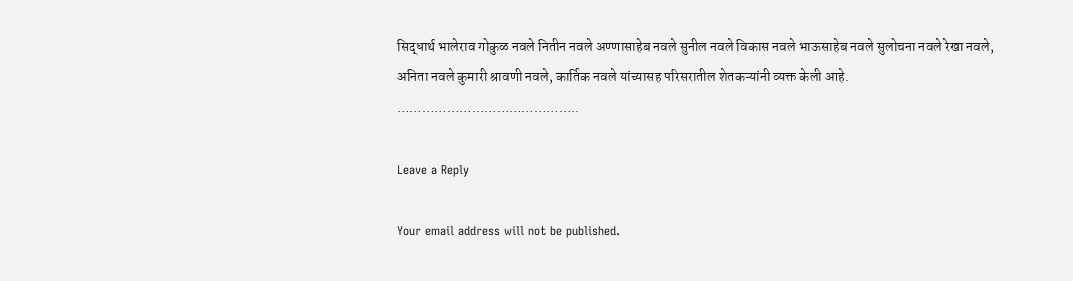सिद्धार्थ भालेराव गोकुळ नवले नितीन नवले अण्णासाहेब नवले सुनील नवले विकास नवले भाऊसाहेब नवले सुलोचना नवले रेखा नवले, अनिता नवले कुमारी श्रावणी नवले, कार्तिक नवले यांच्यासह परिसरातील शेतकऱ्यांनी व्यक्त केली आहे.
……………………………………..

Leave a Reply

Your email address will not be published.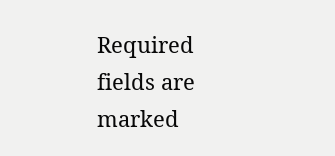Required fields are marked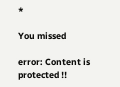*

You missed

error: Content is protected !!